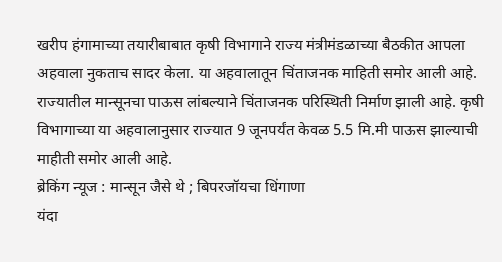खरीप हंगामाच्या तयारीबाबात कृषी विभागाने राज्य मंत्रीमंडळाच्या बैठकीत आपला अहवाला नुकताच सादर केला. या अहवालातून चिंताजनक माहिती समोर आली आहे. राज्यातील मान्सूनचा पाऊस लांबल्याने चिंताजनक परिस्थिती निर्माण झाली आहे. कृषी विभागाच्या या अहवालानुसार राज्यात 9 जूनपर्यंत केवळ 5.5 मि.मी पाऊस झाल्याची माहीती समोर आली आहे.
ब्रेकिंग न्यूज : मान्सून जैसे थे ; बिपरजॉयचा धिंगाणा
यंदा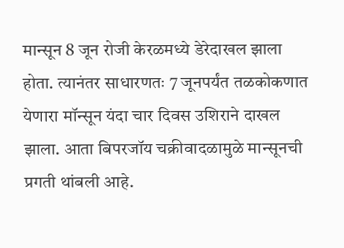मान्सून 8 जून रोजी केरळमध्ये डेरेदाखल झाला होता. त्यानंतर साधारणतः 7 जूनपर्यंत तळकोकणात येणारा मॉन्सून यंदा चार दिवस उशिराने दाखल झाला. आता बिपरजॉय चक्रीवादळामुळे मान्सूनची प्रगती थांबली आहे.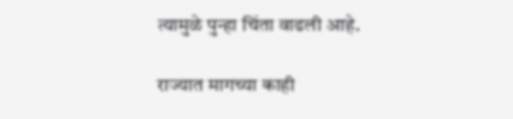त्यामुळे पुन्हा चिंता वाढली आहे.

राज्यात मागच्या काही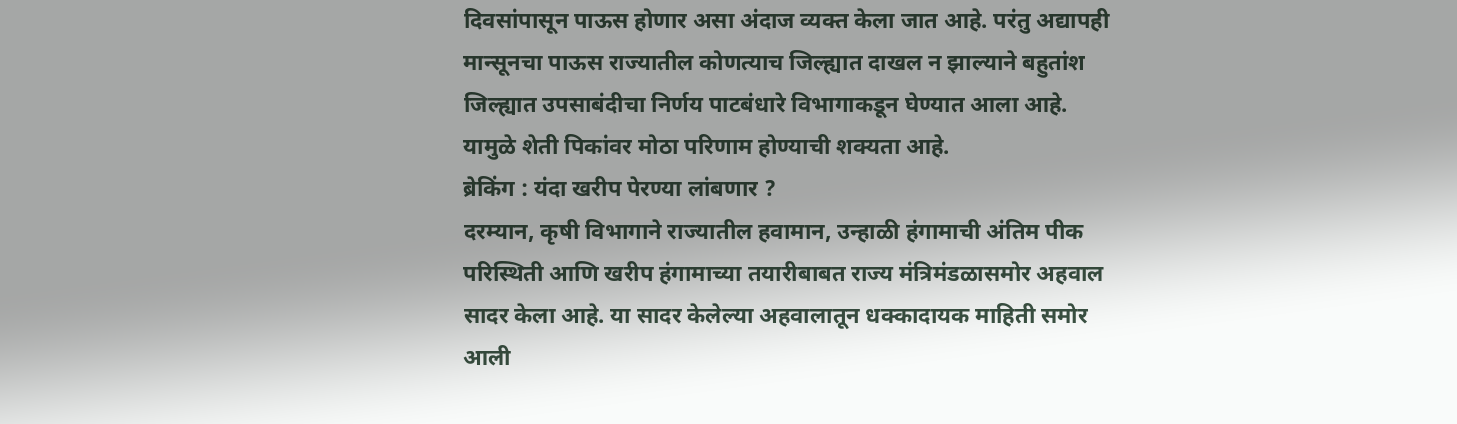दिवसांपासून पाऊस होणार असा अंदाज व्यक्त केला जात आहे. परंतु अद्यापही मान्सूनचा पाऊस राज्यातील कोणत्याच जिल्ह्यात दाखल न झाल्याने बहुतांश जिल्ह्यात उपसाबंदीचा निर्णय पाटबंधारे विभागाकडून घेण्यात आला आहे. यामुळे शेती पिकांवर मोठा परिणाम होण्याची शक्यता आहे.
ब्रेकिंग : यंदा खरीप पेरण्या लांबणार ?
दरम्यान, कृषी विभागाने राज्यातील हवामान, उन्हाळी हंगामाची अंतिम पीक परिस्थिती आणि खरीप हंगामाच्या तयारीबाबत राज्य मंत्रिमंडळासमोर अहवाल सादर केला आहे. या सादर केलेल्या अहवालातून धक्कादायक माहिती समोर आली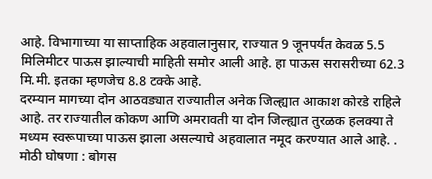आहे. विभागाच्या या साप्ताहिक अहवालानुसार, राज्यात 9 जूनपर्यंत केवळ 5.5 मिलिमीटर पाऊस झाल्याची माहिती समोर आली आहे. हा पाऊस सरासरीच्या 62.3 मि.मी. इतका म्हणजेच 8.8 टक्के आहे.
दरम्यान मागच्या दोन आठवड्यात राज्यातील अनेक जिल्ह्यात आकाश कोरडे राहिले आहे. तर राज्यातील कोकण आणि अमरावती या दोन जिल्ह्यात तुरळक हलक्या ते मध्यम स्वरूपाच्या पाऊस झाला असल्याचे अहवालात नमूद करण्यात आले आहे. .
मोठी घोषणा : बोगस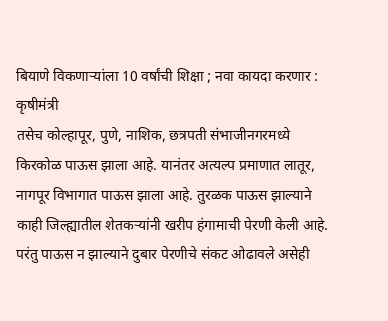बियाणे विकणाऱ्यांला 10 वर्षांची शिक्षा ; नवा कायदा करणार : कृषीमंत्री
तसेच कोल्हापूर, पुणे, नाशिक, छत्रपती संभाजीनगरमध्ये किरकोळ पाऊस झाला आहे. यानंतर अत्यल्प प्रमाणात लातूर, नागपूर विभागात पाऊस झाला आहे. तुरळक पाऊस झाल्याने काही जिल्ह्यातील शेतकऱ्यांनी खरीप हंगामाची पेरणी केली आहे. परंतु पाऊस न झाल्याने दुबार पेरणीचे संकट ओढावले असेही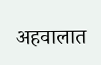अहवालात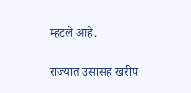म्हटले आहे.

राज्यात उसासह खरीप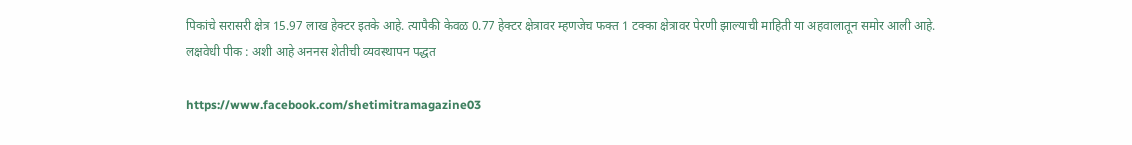पिकांचे सरासरी क्षेत्र 15.97 लाख हेक्टर इतके आहे. त्यापैकी केवळ 0.77 हेक्टर क्षेत्रावर म्हणजेच फक्त 1 टक्का क्षेत्रावर पेरणी झाल्याची माहिती या अहवालातून समोर आली आहे.
लक्षवेधी पीक : अशी आहे अननस शेतीची व्यवस्थापन पद्धत

https://www.facebook.com/shetimitramagazine03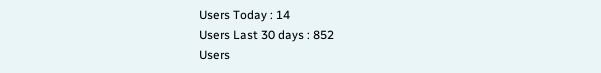Users Today : 14
Users Last 30 days : 852
Users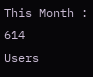This Month : 614
Users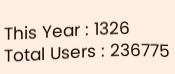This Year : 1326
Total Users : 236775